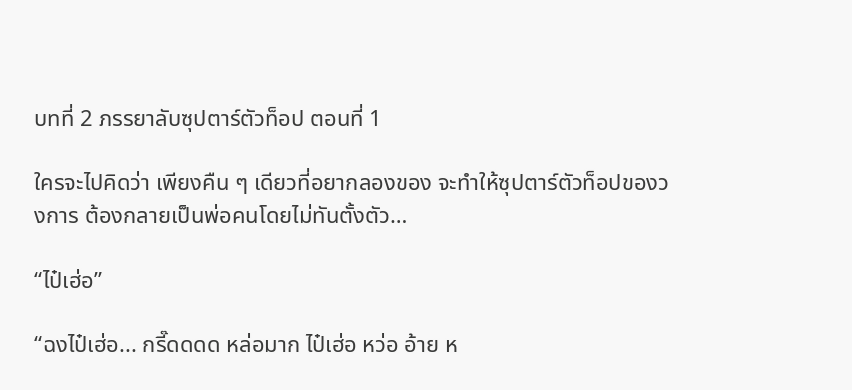บทที่ 2 ภรรยาลับซุปตาร์ตัวท็อป ตอนที่ 1

ใครจะไปคิดว่า เพียงคืน ๆ เดียวที่อยากลองของ จะทำให้ซุปตาร์ตัวท็อปของวงการ ต้องกลายเป็นพ่อคนโดยไม่ทันตั้งตัว…

“ไป๋เฮ่อ”

“ฉงไป๋เฮ่อ... กรี๊ดดดด หล่อมาก ไป๋เฮ่อ หว่อ อ้าย ห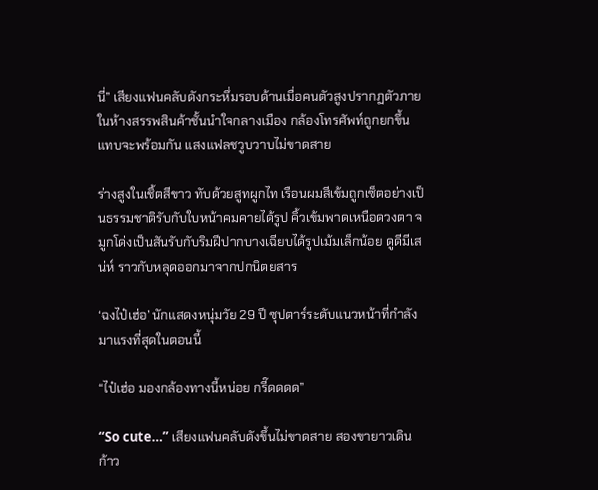นี่” เสียงแฟนคลับดังกระหึ่มรอบด้านเมื่อคนตัวสูงปรากฏตัวภายในห้างสรรพสินค้าชั้นนำใจกลางเมือง กล้องโทรศัพท์ถูกยกขึ้นแทบจะพร้อมกัน แสงแฟลชวูบวาบไม่ขาดสาย

ร่างสูงในเชิ้ตสีขาว ทับด้วยสูทผูกไท เรือนผมสีเข้มถูกเซ็ตอย่างเป็นธรรมชาติรับกับใบหน้าคมคายได้รูป คิ้วเข้มพาดเหนือดวงตา จมูกโด่งเป็นสันรับกับริมฝีปากบางเฉียบได้รูปเม้มเล็กน้อย ดูดีมีเสน่ห์ ราวกับหลุดออกมาจากปกนิตยสาร

‘ฉงไป๋เฮ่อ’ นักแสดงหนุ่มวัย 29 ปี ซุปตาร์ระดับแนวหน้าที่กำลังมาแรงที่สุดในตอนนี้

“ไป๋เฮ่อ มองกล้องทางนี้หน่อย กรี๊ดดดด”

“So cute…” เสียงแฟนคลับดังขึ้นไม่ขาดสาย สองขายาวเดินก้าว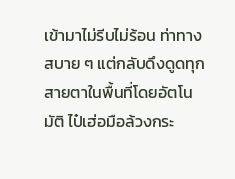เข้ามาไม่รีบไม่ร้อน ท่าทางสบาย ๆ แต่กลับดึงดูดทุกสายตาในพื้นที่โดยอัตโนมัติ ไป๋เฮ่อมือล้วงกระ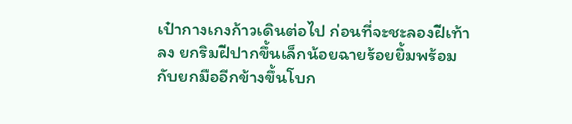เป๋ากางเกงก้าวเดินต่อไป ก่อนที่จะชะลองฝีเท้าลง ยกริมฝีปากขึ้นเล็กน้อยฉายร้อยยิ้มพร้อมกับยกมืออีกข้างขึ้นโบก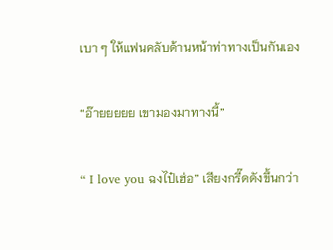เบา ๆ ให้แฟนคลับด้านหน้าท่าทางเป็นกันเอง

“อ๊ายยยยย เขามองมาทางนี้”

“ I love you ฉงไป๋เฮ่อ” เสียงกรี๊ดดังขึ้นกว่า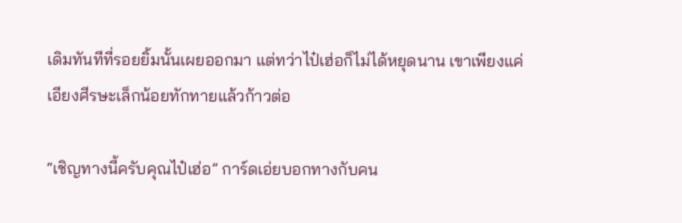เดิมทันทีที่รอยยิ้มนั้นเผยออกมา แต่ทว่าไป๋เฮ่อก็ไม่ได้หยุดนาน เขาเพียงแค่เอียงศีรษะเล็กน้อยทักทายแล้วก้าวต่อ

“เชิญทางนี้ครับคุณไป๋เฮ่อ” การ์ดเอ่ยบอกทางกับคน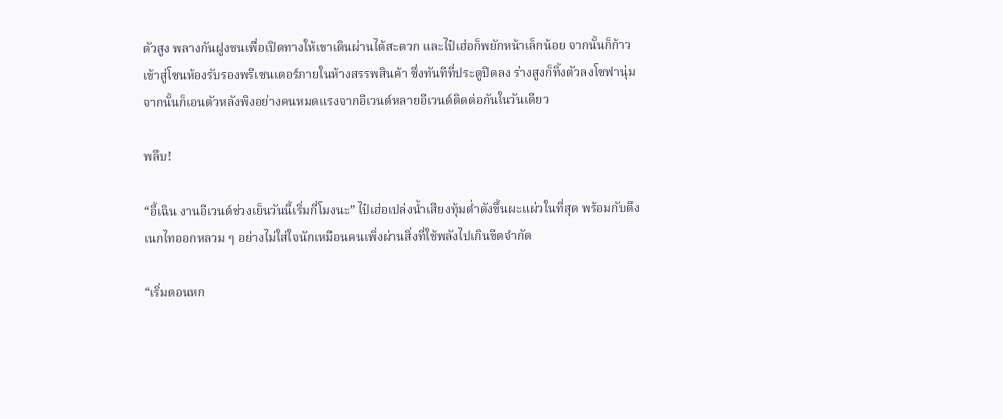ตัวสูง พลางกันฝูงชนเพื่อเปิดทางให้เขาเดินผ่านได้สะดวก และไป๋เฮ่อก็พยักหน้าเล็กน้อย จากนั้นก็ก้าวเข้าสู่โซนห้องรับรองพรีเซนเตอร์ภายในห้างสรรพสินค้า ซึ่งทันทีที่ประตูปิดลง ร่างสูงก็ทิ้งตัวลงโซฟานุ่ม จากนั้นก็เอนตัวหลังพิงอย่างคนหมดแรงจากอีเวนต์หลายอีเวนต์ติดต่อกันในวันเดียว

พลึบ!

“อี้เฉิน งานอีเวนต์ช่วงเย็นวันนี้เริ่มกี่โมงนะ” ไป๋เฮ่อเปล่งน้ำเสียงทุ้มต่ำดังขึ้นผะแผ่วในที่สุด พร้อมกับดึงเนกไทออกหลวม ๆ อย่างไม่ใส่ใจนักเหมือนคนเพิ่งผ่านสิ่งที่ใช้พลังไปเกินขีดจำกัด

“เริ่มตอนหก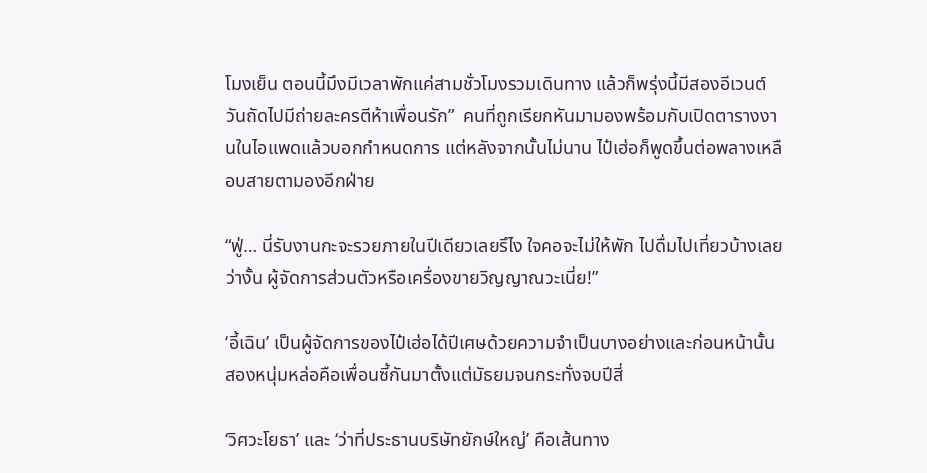โมงเย็น ตอนนี้มึงมีเวลาพักแค่สามชั่วโมงรวมเดินทาง แล้วก็พรุ่งนี้มีสองอีเวนต์ วันถัดไปมีถ่ายละครตีห้าเพื่อนรัก”  คนที่ถูกเรียกหันมามองพร้อมกับเปิดตารางงานในไอแพดแล้วบอกกำหนดการ แต่หลังจากนั้นไม่นาน ไป๋เฮ่อก็พูดขึ้นต่อพลางเหลือบสายตามองอีกฝ่าย

“ฟู่… นี่รับงานกะจะรวยภายในปีเดียวเลยรึไง ใจคอจะไม่ให้พัก ไปดื่มไปเที่ยวบ้างเลยว่างั้น ผู้จัดการส่วนตัวหรือเครื่องขายวิญญาณวะเนี่ย!”

‘อี้เฉิน’ เป็นผู้จัดการของไป๋เฮ่อได้ปีเศษด้วยความจำเป็นบางอย่างและก่อนหน้านั้น สองหนุ่มหล่อคือเพื่อนซี้กันมาตั้งแต่มัธยมจนกระทั่งจบปีสี่

‘วิศวะโยธา’ และ ‘ว่าที่ประธานบริษัทยักษ์ใหญ่’ คือเส้นทาง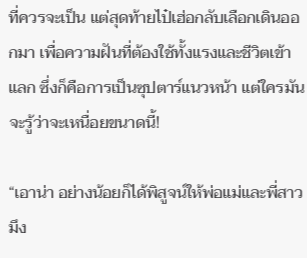ที่ควรจะเป็น แต่สุดท้ายไป๋เฮ่อกลับเลือกเดินออกมา เพื่อความฝันที่ต้องใช้ทั้งแรงและชีวิตเข้าแลก ซึ่งก็คือการเป็นซุปตาร์แนวหน้า แต่ใครมันจะรู้ว่าจะเหนื่อยขนาดนี้!

“เอาน่า อย่างน้อยก็ได้พิสูจน์ให้พ่อแม่และพี่สาวมึง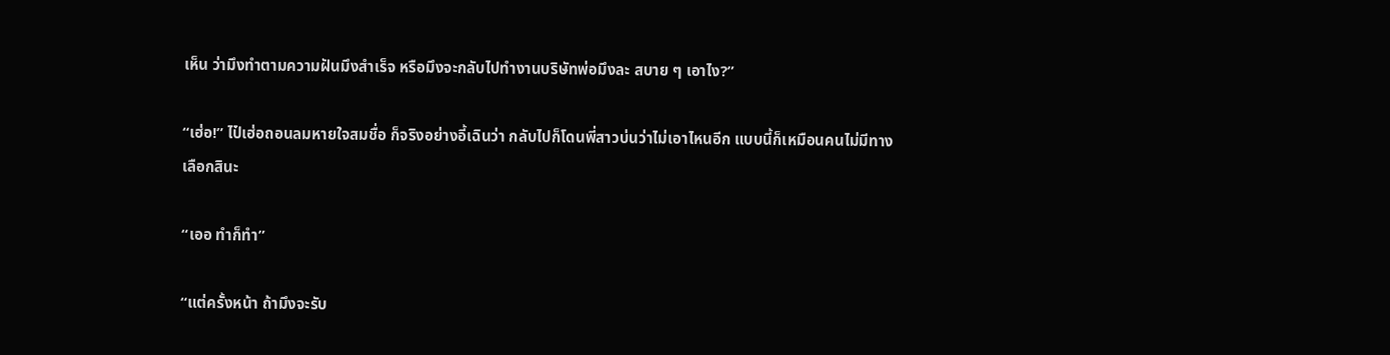เห็น ว่ามึงทำตามความฝันมึงสำเร็จ หรือมึงจะกลับไปทำงานบริษัทพ่อมึงละ สบาย ๆ เอาไง?”

“เฮ่อ!” ไป๋เฮ่อถอนลมหายใจสมชื่อ ก็จริงอย่างอี้เฉินว่า กลับไปก็โดนพี่สาวบ่นว่าไม่เอาไหนอีก แบบนี้ก็เหมือนคนไม่มีทางเลือกสินะ

“เออ ทำก็ทำ”

“แต่ครั้งหน้า ถ้ามึงจะรับ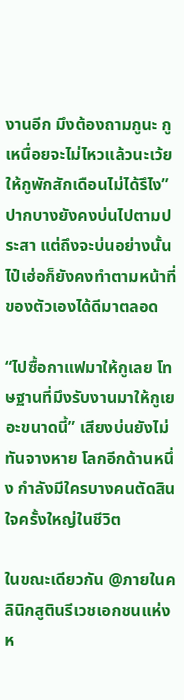งานอีก มึงต้องถามกูนะ กูเหนื่อยจะไม่ไหวแล้วนะเว้ย ให้กูพักสักเดือนไม่ได้รึไง” ปากบางยังคงบ่นไปตามประสา แต่ถึงจะบ่นอย่างนั้น ไป๋เฮ่อก็ยังคงทำตามหน้าที่ของตัวเองได้ดีมาตลอด

“ไปซื้อกาแฟมาให้กูเลย โทษฐานที่มึงรับงานมาให้กูเยอะขนาดนี้” เสียงบ่นยังไม่ทันจางหาย โลกอีกด้านหนึ่ง กำลังมีใครบางคนตัดสินใจครั้งใหญ่ในชีวิต

ในขณะเดียวกัน @ภายในคลินิกสูตินรีเวชเอกชนแห่งห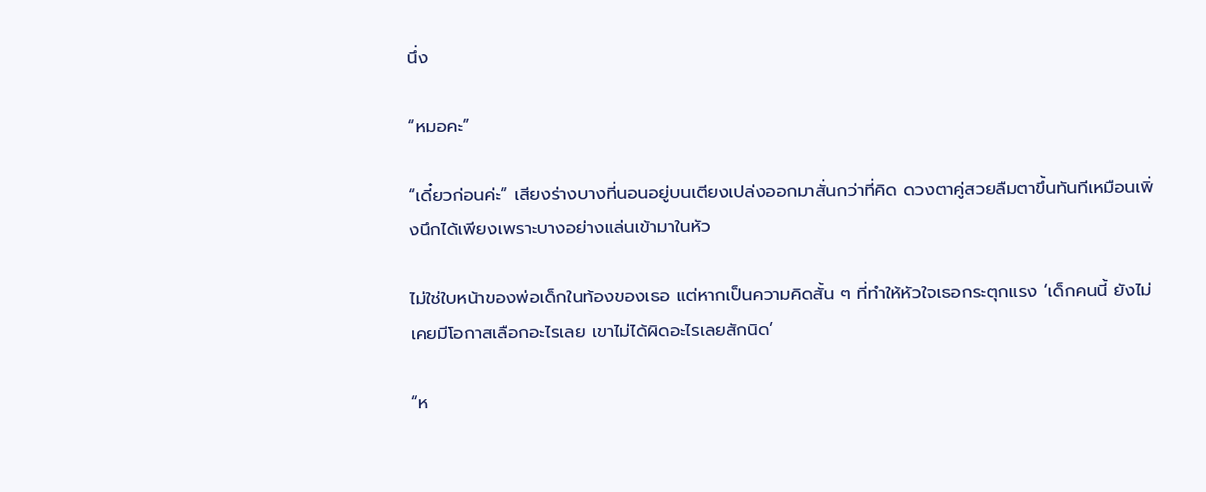นึ่ง

“หมอคะ”

“เดี๋ยวก่อนค่ะ” เสียงร่างบางที่นอนอยู่บนเตียงเปล่งออกมาสั่นกว่าที่คิด ดวงตาคู่สวยลืมตาขึ้นทันทีเหมือนเพิ่งนึกได้เพียงเพราะบางอย่างแล่นเข้ามาในหัว

ไม่ใช่ใบหน้าของพ่อเด็กในท้องของเธอ แต่หากเป็นความคิดสั้น ๆ ที่ทำให้หัวใจเธอกระตุกแรง ‘เด็กคนนี้ ยังไม่เคยมีโอกาสเลือกอะไรเลย เขาไม่ได้ผิดอะไรเลยสักนิด’

“ห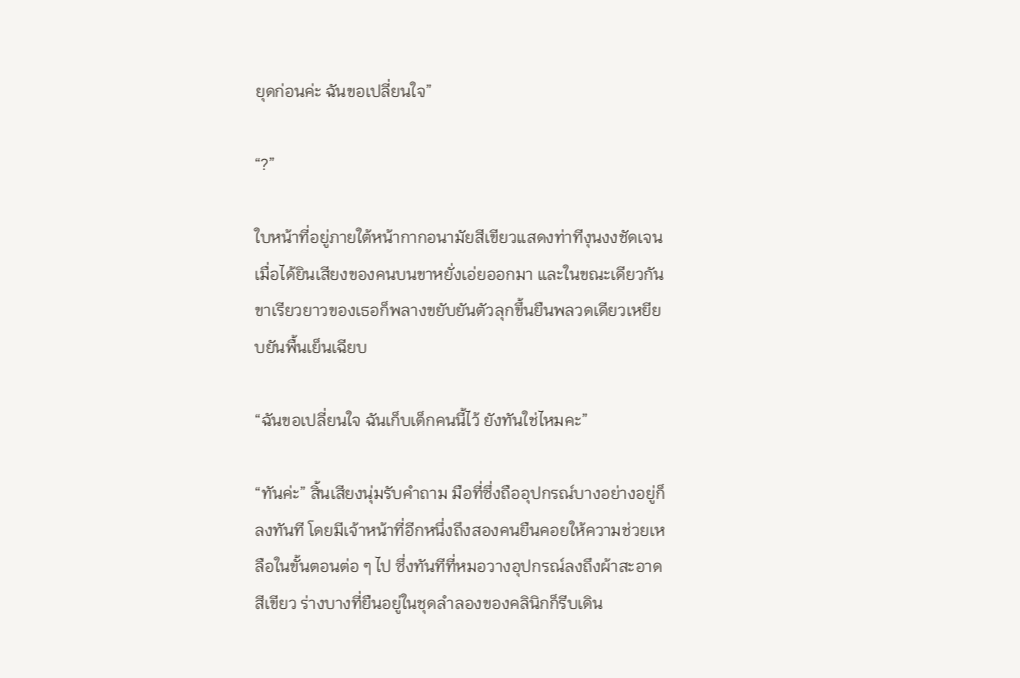ยุดก่อนค่ะ ฉันขอเปลี่ยนใจ”

“?”

ใบหน้าที่อยู่ภายใต้หน้ากากอนามัยสีเขียวแสดงท่าทีงุนงงชัดเจน เมื่อได้ยินเสียงของคนบนขาหยั่งเอ่ยออกมา และในขณะเดียวกันขาเรียวยาวของเธอก็พลางขยับยันตัวลุกขึ้นยืนพลวดเดียวเหยียบยันพื้นเย็นเฉียบ

“ฉันขอเปลี่ยนใจ ฉันเก็บเด็กคนนี้ไว้ ยังทันใช่ไหมคะ”

“ทันค่ะ” สิ้นเสียงนุ่มรับคำถาม มือที่ซึ่งถืออุปกรณ์บางอย่างอยู่ก็ลงทันที โดยมีเจ้าหน้าที่อีกหนึ่งถึงสองคนยืนคอยให้ความช่วยเหลือในขั้นตอนต่อ ๆ ไป ซึ่งทันทีที่หมอวางอุปกรณ์ลงถึงผ้าสะอาดสีเขียว ร่างบางที่ยืนอยู่ในชุดลำลองของคลินิกก็รีบเดิน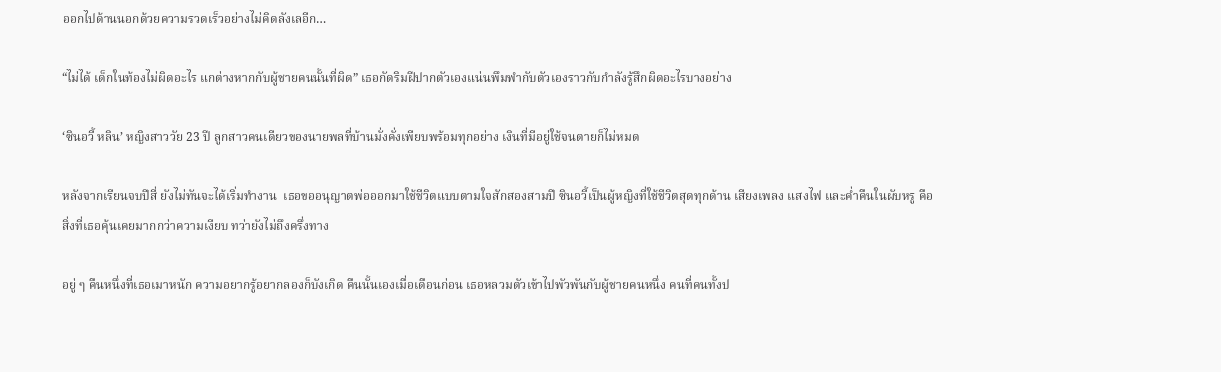ออกไปด้านนอกด้วยความรวดเร็วอย่างไม่คิดลังเลอีก…

“ไม่ได้ เด็กในท้องไม่ผิดอะไร แกต่างหากกับผู้ชายคนนั้นที่ผิด” เธอกัดริมฝีปากตัวเองแน่นพึมพำกับตัวเองราวกับกำลังรู้สึกผิดอะไรบางอย่าง

‘ซินอวี้ หลิน’ หญิงสาววัย 23 ปี ลูกสาวคนเดียวของนายพลที่บ้านมั่งคั่งเพียบพร้อมทุกอย่าง เงินที่มีอยู่ใช้จนตายก็ไม่หมด

หลังจากเรียนจบปีสี่ ยังไม่ทันจะได้เริ่มทำงาน  เธอขออนุญาตพ่อออกมาใช้ชีวิตแบบตามใจสักสองสามปี ซินอวี้เป็นผู้หญิงที่ใช้ชีวิตสุดทุกด้าน เสียงเพลง แสงไฟ และค่ำคืนในผับหรู คือสิ่งที่เธอคุ้นเคยมากกว่าความเงียบ ทว่ายังไม่ถึงครึ่งทาง

อยู่ ๆ คืนหนึ่งที่เธอเมาหนัก ความอยากรู้อยากลองก็บังเกิด คืนนั้นเองเมื่อเดือนก่อน เธอหลวมตัวเข้าไปพัวพันกับผู้ชายคนหนึ่ง คนที่คนทั้งป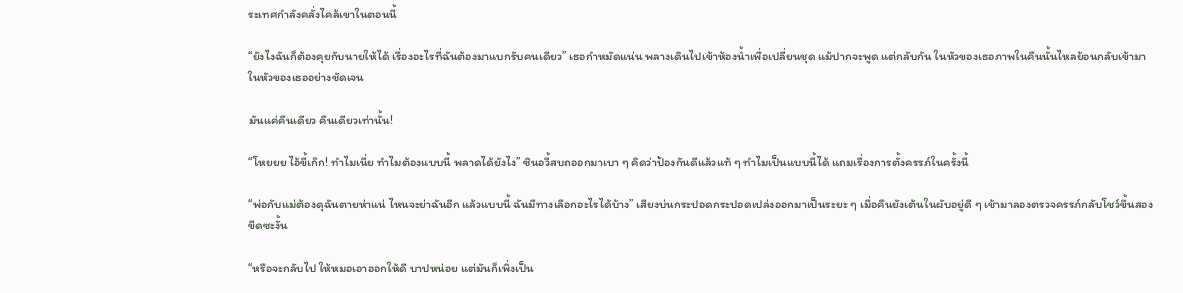ระเทศกำลังคลั่งไคล้เขาในตอนนี้

“ยังไงฉันก็ต้องคุยกับนายให้ได้ เรื่องอะไรที่ฉันต้องมาแบกรับคนเดียว” เธอกำหมัดแน่น พลางเดินไปเข้าห้องน้ำเพื่อเปลี่ยนชุด แม้ปากจะพูด แต่กลับกัน ในหัวของเธอภาพในคืนนั้นไหลย้อนกลับเข้ามาในหัวของเธออย่างชัดเจน

มันแค่คืนเดียว คืนเดียวเท่านั้น!

“โหยยย ไอ้ขี้เก๊ก! ทำไมเนี่ย ทำไมต้องแบบนี้ พลาดได้ยังไง” ซินอวี้สบถออกมาเบา ๆ คิดว่าป้องกันดีแล้วแท้ ๆ ทำไมเป็นแบบนี้ได้ แถมเรื่องการตั้งครรภ์ในครั้งนี้

“พ่อกับแม่ต้องดุฉันตายห่าแน่ ไหนจะย่าฉันอีก แล้วแบบนี้ ฉันมีทางเลือกอะไรได้บ้าง” เสียงบ่นกระปอดกระปอดเปล่งออกมาเป็นระยะ ๆ เมื่อคืนยังเต้นในผับอยู่ดี ๆ เช้ามาลองตรวจครรภ์กลับโชว์ขึ้นสองขีดซะงั้น

“หรือจะกลับไป ให้หมอเอาออกให้ดี บาปหน่อย แต่มันก็เพิ่งเป็น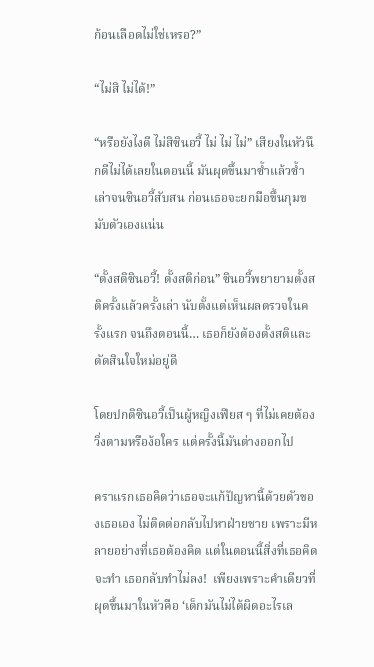ก้อนเลือดไม่ใช่เหรอ?”

“ไม่สิ ไม่ได้!”

“หรือยังไงดี ไม่สิซินอวี้ ไม่ ไม่ ไม่” เสียงในหัวนึกดีไม่ได้เลยในตอนนี้ มันผุดขึ้นมาซ้ำแล้วซ้ำเล่าจนซินอวี้สับสน ก่อนเธอจะยกมือขึ้นกุมขมับตัวเองแน่น

“ตั้งสติซินอวี้! ตั้งสติก่อน” ซินอวี้พยายามตั้งสติครั้งแล้วครั้งเล่า นับตั้งแต่เห็นผลตรวจในครั้งแรก จนถึงตอนนี้… เธอก็ยังต้องตั้งสติและตัดสินใจใหม่อยู่ดี

โดยปกติซินอวี้เป็นผู้หญิงเฟียส ๆ ที่ไม่เคยต้องวิ่งตามหรือง้อใคร แต่ครั้งนี้มันต่างออกไป

คราแรกเธอคิดว่าเธอจะแก้ปัญหานี้ด้วยตัวของเธอเอง ไม่ติดต่อกลับไปหาฝ่ายชาย เพราะมีหลายอย่างที่เธอต้องคิด แต่ในตอนนี้สิ่งที่เธอคิดจะทำ เธอกลับทำไม่ลง!  เพียงเพราะคำเดียวที่ผุดขึ้นมาในหัวคือ ‘เด็กมันไม่ได้ผิดอะไรเล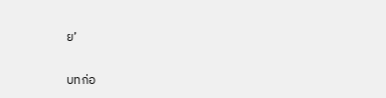ย’

บทก่อ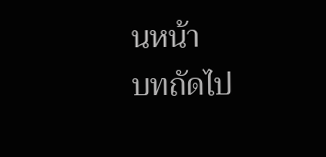นหน้า
บทถัดไป